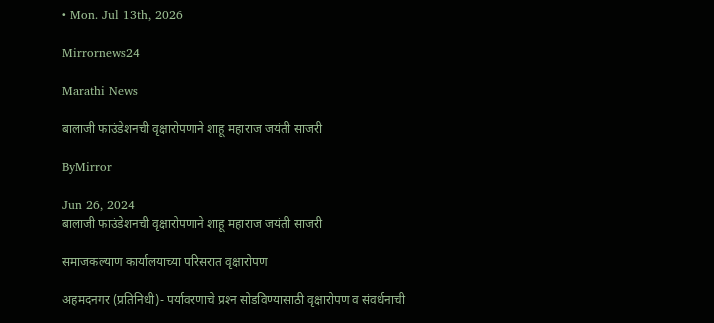• Mon. Jul 13th, 2026

Mirrornews24

Marathi News

बालाजी फाउंडेशनची वृक्षारोपणाने शाहू महाराज जयंती साजरी

ByMirror

Jun 26, 2024
बालाजी फाउंडेशनची वृक्षारोपणाने शाहू महाराज जयंती साजरी

समाजकल्याण कार्यालयाच्या परिसरात वृक्षारोपण

अहमदनगर (प्रतिनिधी)- पर्यावरणाचे प्रश्‍न सोडविण्यासाठी वृक्षारोपण व संवर्धनाची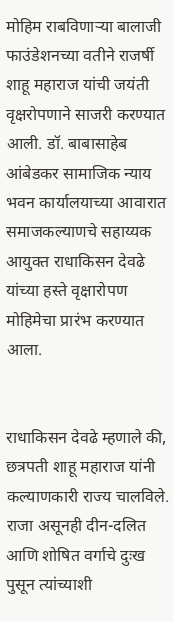मोहिम राबविणाऱ्या बालाजी फाउंडेशनच्या वतीने राजर्षी शाहू महाराज यांची जयंती वृक्षरोपणाने साजरी करण्यात आली. डॉ. बाबासाहेब आंबेडकर सामाजिक न्याय भवन कार्यालयाच्या आवारात समाजकल्याणचे सहाय्यक आयुक्त राधाकिसन देवढे यांच्या हस्ते वृक्षारोपण मोहिमेचा प्रारंभ करण्यात आला.


राधाकिसन देवढे म्हणाले की, छत्रपती शाहू महाराज यांनी कल्याणकारी राज्य चालविले. राजा असूनही दीन-दलित आणि शोषित वर्गाचे दुःख पुसून त्यांच्याशी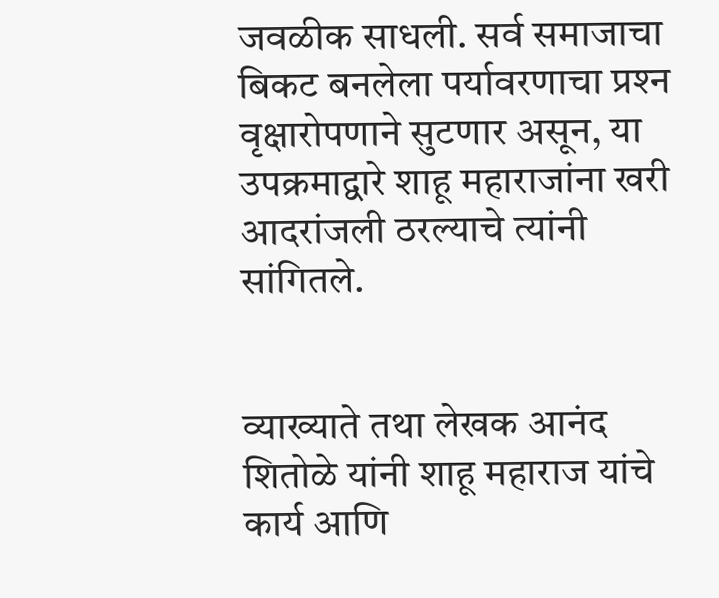जवळीक साधली. सर्व समाजाचा बिकट बनलेला पर्यावरणाचा प्रश्‍न वृक्षारोपणाने सुटणार असून, या उपक्रमाद्वारे शाहू महाराजांना खरी आदरांजली ठरल्याचे त्यांनी सांगितले.


व्याख्याते तथा लेखक आनंद शितोळे यांनी शाहू महाराज यांचे कार्य आणि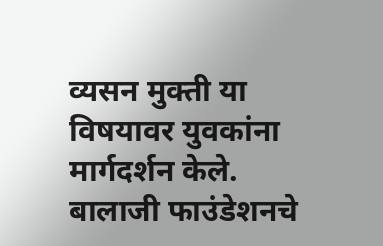व्यसन मुक्ती या विषयावर युवकांना मार्गदर्शन केले. बालाजी फाउंडेशनचे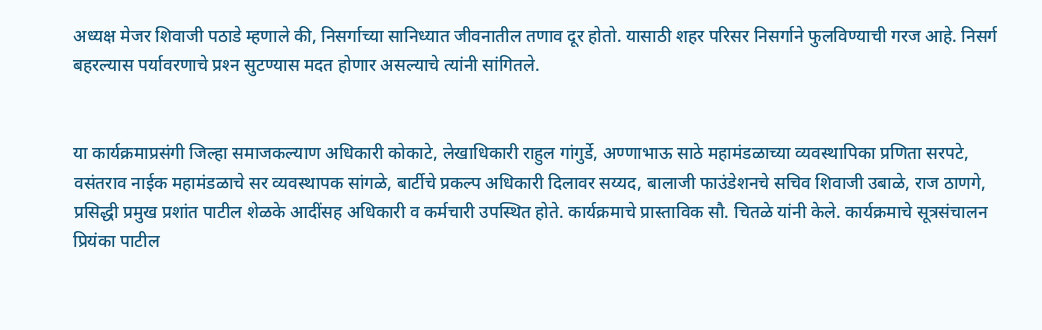अध्यक्ष मेजर शिवाजी पठाडे म्हणाले की, निसर्गाच्या सानिध्यात जीवनातील तणाव दूर होतो. यासाठी शहर परिसर निसर्गाने फुलविण्याची गरज आहे. निसर्ग बहरल्यास पर्यावरणाचे प्रश्‍न सुटण्यास मदत होणार असल्याचे त्यांनी सांगितले.


या कार्यक्रमाप्रसंगी जिल्हा समाजकल्याण अधिकारी कोकाटे, लेखाधिकारी राहुल गांगुर्डे, अण्णाभाऊ साठे महामंडळाच्या व्यवस्थापिका प्रणिता सरपटे, वसंतराव नाईक महामंडळाचे सर व्यवस्थापक सांगळे, बार्टीचे प्रकल्प अधिकारी दिलावर सय्यद, बालाजी फाउंडेशनचे सचिव शिवाजी उबाळे, राज ठाणगे, प्रसिद्धी प्रमुख प्रशांत पाटील शेळके आदींसह अधिकारी व कर्मचारी उपस्थित होते. कार्यक्रमाचे प्रास्ताविक सौ. चितळे यांनी केले. कार्यक्रमाचे सूत्रसंचालन प्रियंका पाटील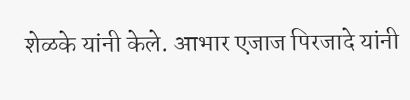शेळके यांनी केले. आभार एजाज पिरजादे यांनी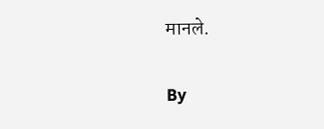मानले.

By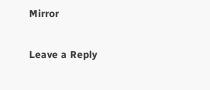Mirror

Leave a Reply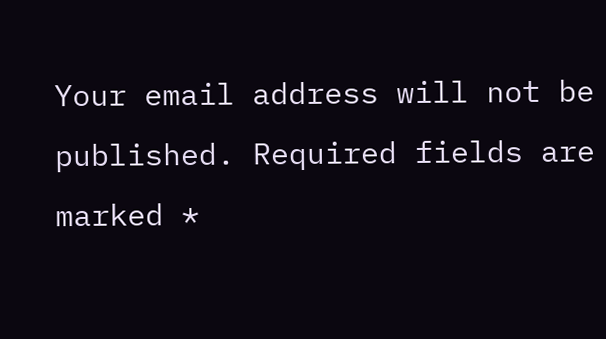Your email address will not be published. Required fields are marked *